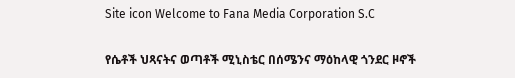Site icon Welcome to Fana Media Corporation S.C

የሴቶች ህጻናትና ወጣቶች ሚኒስቴር በሰሜንና ማዕከላዊ ጎንደር ዞኖች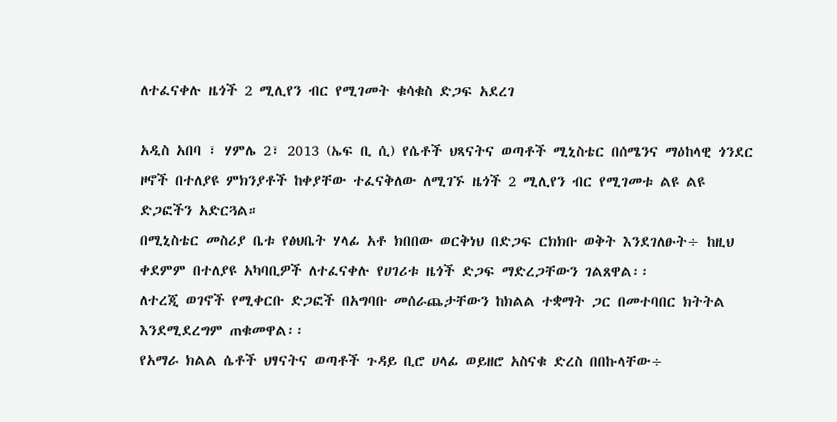ለተፈናቀሉ ዜጎች 2 ሚሊየን ብር የሚገመት ቁሳቁስ ድጋፍ አደረገ

አዲስ አበባ ፣ ሃምሌ 2፣ 2013 (ኤፍ ቢ ሲ) የሴቶች ህጻናትና ወጣቶች ሚኒስቴር በሰሜንና ማዕከላዊ ጎንደር ዞኖች በተለያዩ ምክንያቶች ከቀያቸው ተፈናቅለው ለሚገኙ ዜጎች 2 ሚሊየን ብር የሚገመቱ ልዩ ልዩ ድጋፎችን አድርጓል።
በሚኒስቴር መስሪያ ቤቱ የፅህቤት ሃላፊ አቶ ክበበው ወርቅነህ በድጋፍ ርክክቡ ወቅት እንደገለፁት÷ ከዚህ ቀደምም በተለያዩ አካባቢዎች ለተፈናቀሉ የሀገሪቱ ዜጎች ድጋፍ ማድረጋቸውን ገልጸዋል፡፡
ለተረጂ ወገኖች የሚቀርቡ ድጋፎች በአግባቡ መሰራጨታቸውን ከክልል ተቋማት ጋር በመተባበር ክትትል እንደሚደረግም ጠቁመዋል፡፡
የአማራ ክልል ሴቶች ህፃናትና ወጣቶች ጉዳይ ቢሮ ሀላፊ ወይዘሮ አስናቁ ድረስ በበኩላቸው÷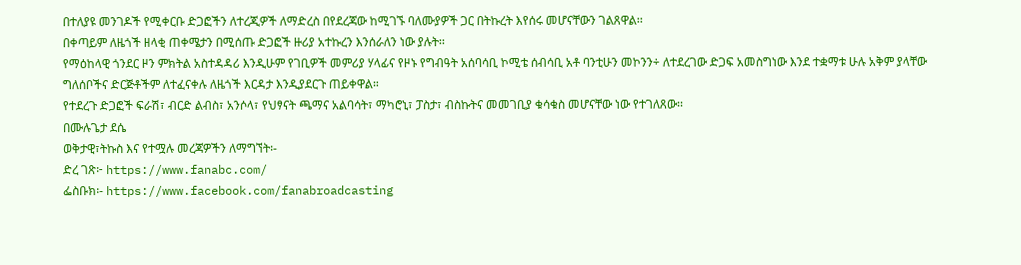በተለያዩ መንገዶች የሚቀርቡ ድጋፎችን ለተረጂዎች ለማድረስ በየደረጃው ከሚገኙ ባለሙያዎች ጋር በትኩረት እየሰሩ መሆናቸውን ገልጸዋል፡፡
በቀጣይም ለዜጎች ዘላቂ ጠቀሜታን በሚሰጡ ድጋፎች ዙሪያ አተኩረን እንሰራለን ነው ያሉት፡፡
የማዕከላዊ ጎንደር ዞን ምክትል አስተዳዳሪ እንዲሁም የገቢዎች መምሪያ ሃላፊና የዞኑ የግብዓት አሰባሳቢ ኮሚቴ ሰብሳቢ አቶ ባንቲሁን መኮንን÷ ለተደረገው ድጋፍ አመስግነው እንደ ተቋማቱ ሁሉ አቅም ያላቸው ግለሰቦችና ድርጅቶችም ለተፈናቀሉ ለዜጎች እርዳታ እንዲያደርጉ ጠይቀዋል።
የተደረጉ ድጋፎች ፍራሽ፣ ብርድ ልብስ፣ አንሶላ፣ የህፃናት ጫማና አልባሳት፣ ማካሮኒ፣ ፓስታ፣ ብስኩትና መመገቢያ ቁሳቁስ መሆናቸው ነው የተገለጸው፡፡
በሙሉጌታ ደሴ
ወቅታዊ፣ትኩስ እና የተሟሉ መረጃዎችን ለማግኘት፡-
ድረ ገጽ፦ https://www.fanabc.com/
ፌስቡክ፡- https://www.facebook.com/fanabroadcasting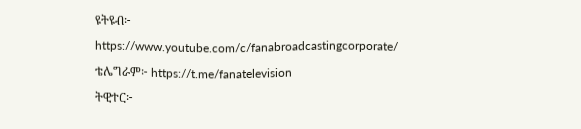ዩትዩብ፦ https://www.youtube.com/c/fanabroadcastingcorporate/
ቴሌግራም፦ https://t.me/fanatelevision
ትዊተር፦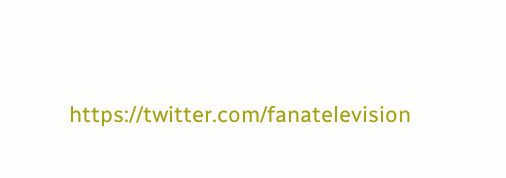https://twitter.com/fanatelevision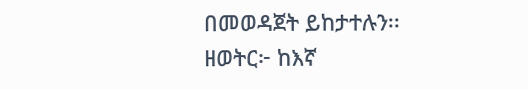በመወዳጀት ይከታተሉን፡፡
ዘወትር፦ ከእኛ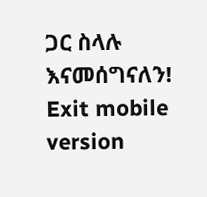ጋር ስላሉ እናመሰግናለን!
Exit mobile version